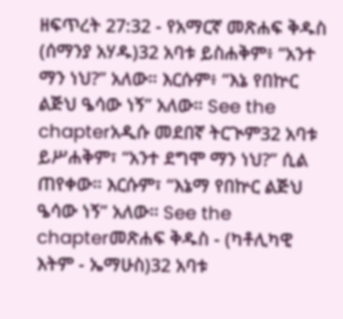ዘፍጥረት 27:32 - የአማርኛ መጽሐፍ ቅዱስ (ሰማንያ አሃዱ)32 አባቱ ይስሐቅም፥ “አንተ ማን ነህ?” አለው። እርሱም፥ “እኔ የበኵር ልጅህ ዔሳው ነኝ” አለው። See the chapterአዲሱ መደበኛ ትርጒም32 አባቱ ይሥሐቅም፣ “አንተ ደግሞ ማን ነህ?” ሲል ጠየቀው። እርሱም፣ “እኔማ የበኵር ልጅህ ዔሳው ነኝ” አለው። See the chapterመጽሐፍ ቅዱስ - (ካቶሊካዊ እትም - ኤማሁስ)32 አባቱ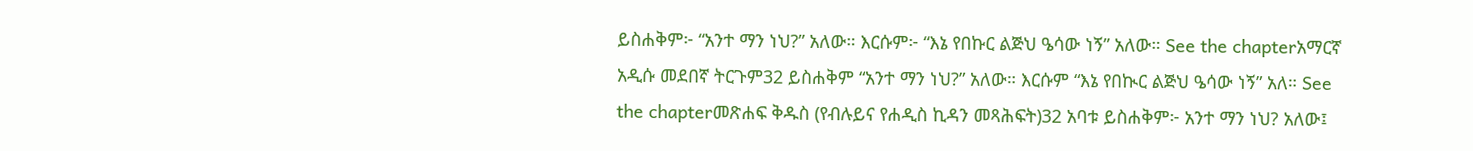ይስሐቅም፦ “አንተ ማን ነህ?” አለው። እርሱም፦ “እኔ የበኩር ልጅህ ዔሳው ነኝ” አለው። See the chapterአማርኛ አዲሱ መደበኛ ትርጉም32 ይስሐቅም “አንተ ማን ነህ?” አለው። እርሱም “እኔ የበኲር ልጅህ ዔሳው ነኝ” አለ። See the chapterመጽሐፍ ቅዱስ (የብሉይና የሐዲስ ኪዳን መጻሕፍት)32 አባቱ ይስሐቅም፦ አንተ ማን ነህ? አለው፤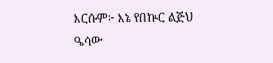እርሱም፦ እኔ የበኵር ልጅህ ዔሳው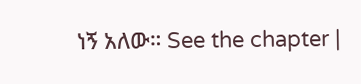ነኝ አለው። See the chapter |